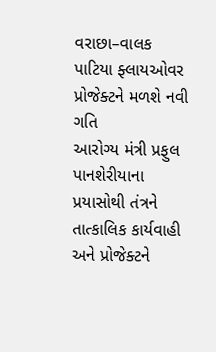વરાછા–વાલક પાટિયા ફ્લાયઓવર પ્રોજેક્ટને મળશે નવી ગતિ
આરોગ્ય મંત્રી પ્રફુલ પાનશેરીયાના પ્રયાસોથી તંત્રને તાત્કાલિક કાર્યવાહી અને પ્રોજેક્ટને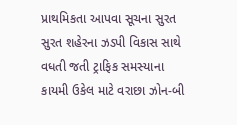પ્રાથમિકતા આપવા સૂચના સુરત સુરત શહેરના ઝડપી વિકાસ સાથે વધતી જતી ટ્રાફિક સમસ્યાના કાયમી ઉકેલ માટે વરાછા ઝોન-બી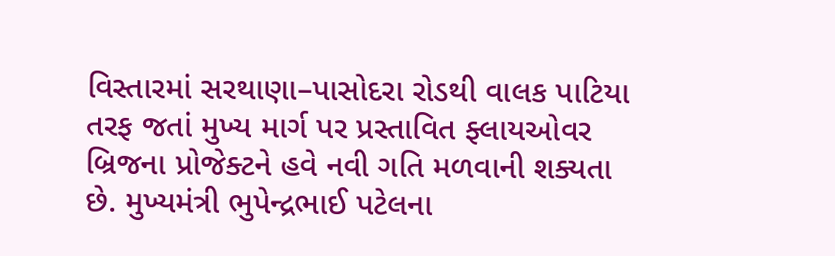વિસ્તારમાં સરથાણા–પાસોદરા રોડથી વાલક પાટિયા તરફ જતાં મુખ્ય માર્ગ પર પ્રસ્તાવિત ફ્લાયઓવર બ્રિજના પ્રોજેક્ટને હવે નવી ગતિ મળવાની શક્યતા છે. મુખ્યમંત્રી ભુપેન્દ્રભાઈ પટેલના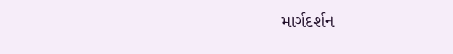માર્ગદર્શન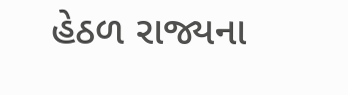હેઠળ રાજ્યના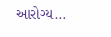આરોગ્ય…